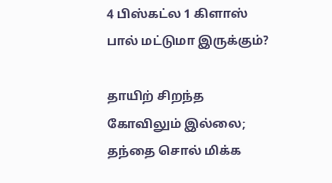4 பிஸ்கட்ல 1 கிளாஸ் பால் மட்டுமா இருக்கும்?

தாயிற் சிறந்த கோவிலும் இல்லை; தந்தை சொல் மிக்க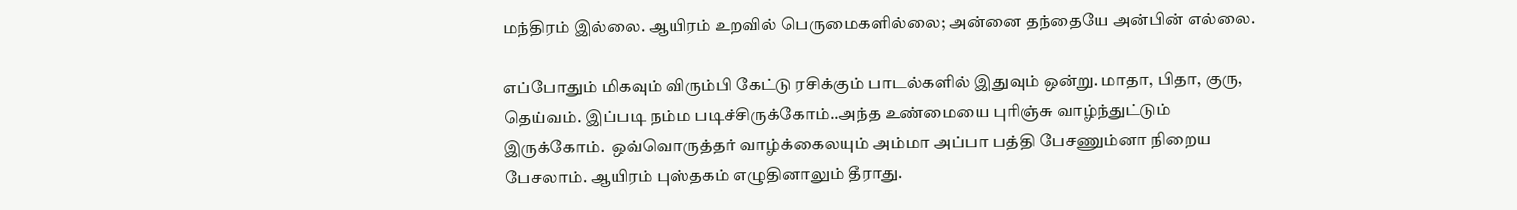மந்திரம் இல்லை. ஆயிரம் உறவில் பெருமைகளில்லை; அன்னை தந்தையே அன்பின் எல்லை.

எப்போதும் மிகவும் விரும்பி கேட்டு ரசிக்கும் பாடல்களில் இதுவும் ஒன்று. மாதா, பிதா, குரு, தெய்வம். இப்படி நம்ம படிச்சிருக்கோம்..அந்த உண்மையை புரிஞ்சு வாழ்ந்துட்டும் இருக்கோம்.  ஒவ்வொருத்தர் வாழ்க்கைலயும் அம்மா அப்பா பத்தி பேசணும்னா நிறைய பேசலாம். ஆயிரம் புஸ்தகம் எழுதினாலும் தீராது.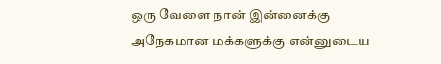ஒரு வேளை நான் இன்னைக்கு அநேகமான மக்களுக்கு என்னுடைய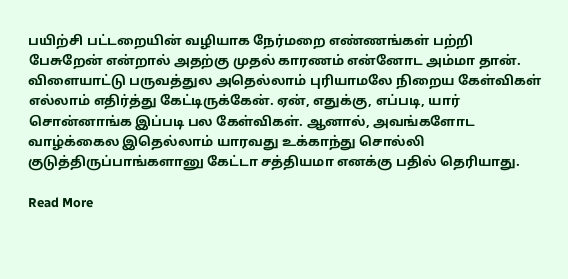பயிற்சி பட்டறையின் வழியாக நேர்மறை எண்ணங்கள் பற்றி பேசுறேன் என்றால் அதற்கு முதல் காரணம் என்னோட அம்மா தான். விளையாட்டு பருவத்துல அதெல்லாம் புரியாமலே நிறைய கேள்விகள் எல்லாம் எதிர்த்து கேட்டிருக்கேன். ஏன், எதுக்கு, எப்படி, யார் சொன்னாங்க இப்படி பல கேள்விகள். ஆனால், அவங்களோட வாழ்க்கைல இதெல்லாம் யாரவது உக்காந்து சொல்லி குடுத்திருப்பாங்களானு கேட்டா சத்தியமா எனக்கு பதில் தெரியாது.

Read More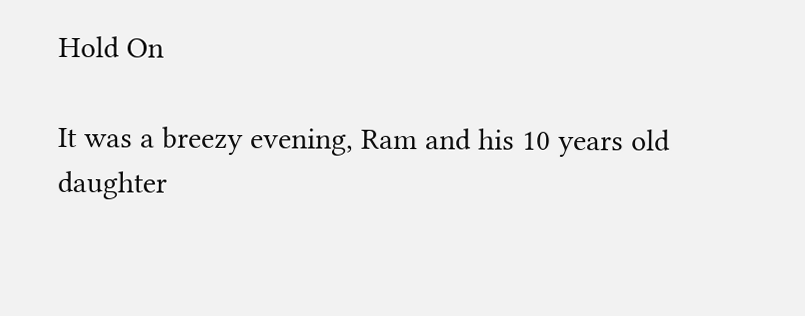Hold On

It was a breezy evening, Ram and his 10 years old daughter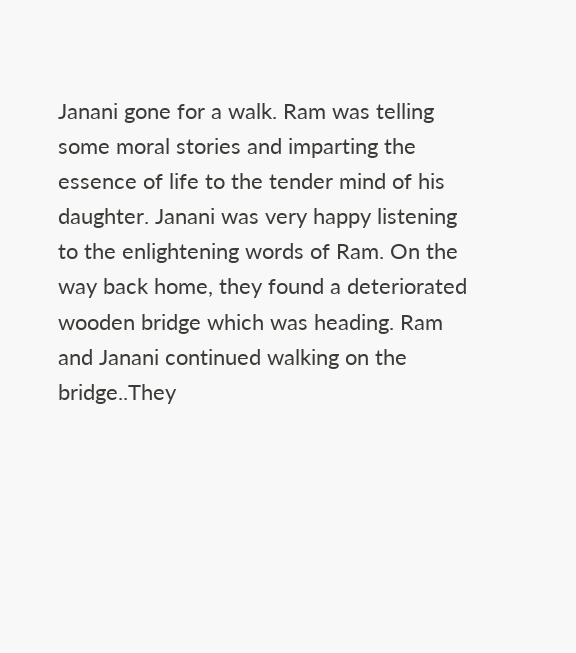Janani gone for a walk. Ram was telling some moral stories and imparting the essence of life to the tender mind of his daughter. Janani was very happy listening to the enlightening words of Ram. On the way back home, they found a deteriorated wooden bridge which was heading. Ram and Janani continued walking on the bridge..They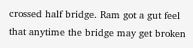crossed half bridge. Ram got a gut feel that anytime the bridge may get broken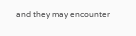and they may encounter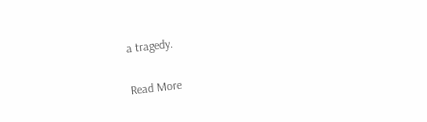a tragedy.

Read More